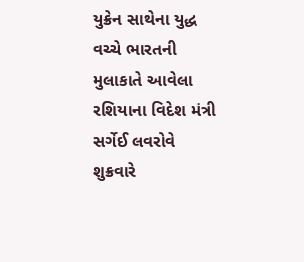યુક્રેન સાથેના યુદ્ધ વચ્ચે ભારતની મુલાકાતે આવેલા રશિયાના વિદેશ મંત્રી સર્ગેઈ લવરોવે શુક્રવારે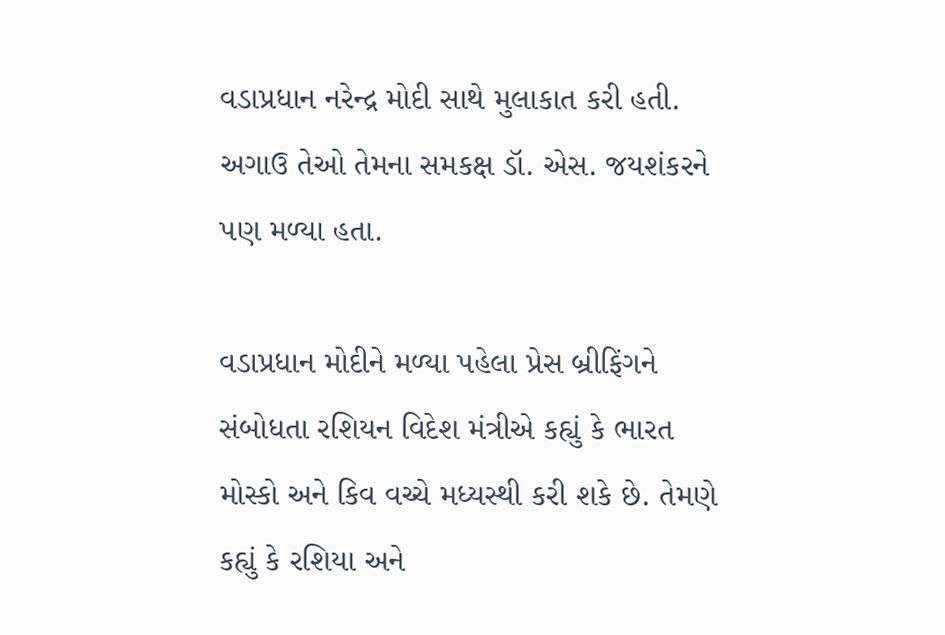વડાપ્રધાન નરેન્દ્ર મોદી સાથે મુલાકાત કરી હતી. અગાઉ તેઓ તેમના સમકક્ષ ડૉ. એસ. જયશંકરને પણ મળ્યા હતા.

વડાપ્રધાન મોદીને મળ્યા પહેલા પ્રેસ બ્રીફિંગને સંબોધતા રશિયન વિદેશ મંત્રીએ કહ્યું કે ભારત મોસ્કો અને કિવ વચ્ચે મધ્યસ્થી કરી શકે છે. તેમણે કહ્યું કે રશિયા અને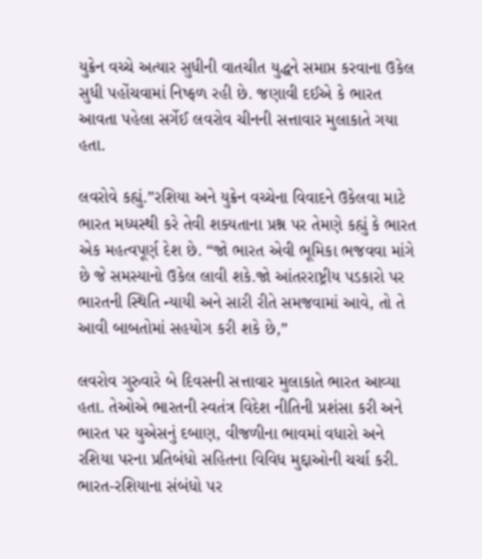યુક્રેન વચ્ચે અત્યાર સુધીની વાતચીત યુદ્ધને સમાપ્ત કરવાના ઉકેલ સુધી પહોંચવામાં નિષ્ફળ રહી છે. જણાવી દઈએ કે ભારત આવતા પહેલા સર્ગેઈ લવરોવ ચીનની સત્તાવાર મુલાકાતે ગયા હતા.

લવરોવે કહ્યું.”રશિયા અને યુક્રેન વચ્ચેના વિવાદને ઉકેલવા માટે ભારત મધ્યસ્થી કરે તેવી શક્યતાના પ્રશ્ન પર તેમણે કહ્યું કે ભારત એક મહત્વપૂર્ણ દેશ છે. “જો ભારત એવી ભૂમિકા ભજવવા માંગે છે જે સમસ્યાનો ઉકેલ લાવી શકે.જો આંતરરાષ્ટ્રીય પડકારો પર ભારતની સ્થિતિ ન્યાયી અને સારી રીતે સમજવામાં આવે, તો તે આવી બાબતોમાં સહયોગ કરી શકે છે,”

લવરોવ ગુરુવારે બે દિવસની સત્તાવાર મુલાકાતે ભારત આવ્યા હતા. તેઓએ ભારતની સ્વતંત્ર વિદેશ નીતિની પ્રશંસા કરી અને ભારત પર યુએસનું દબાણ, વીજળીના ભાવમાં વધારો અને રશિયા પરના પ્રતિબંધો સહિતના વિવિધ મુદ્દાઓની ચર્ચા કરી. ભારત-રશિયાના સંબંધો પર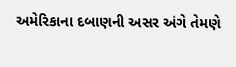અમેરિકાના દબાણની અસર અંગે તેમણે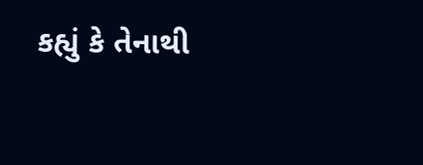કહ્યું કે તેનાથી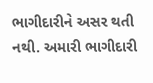ભાગીદારીને અસર થતી નથી. અમારી ભાગીદારી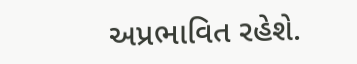અપ્રભાવિત રહેશે.